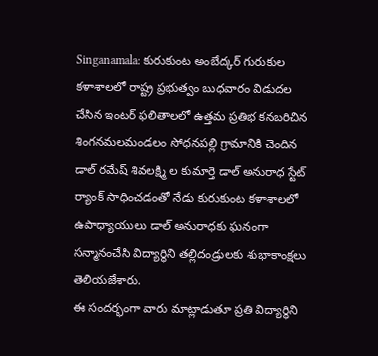Singanamala: కురుకుంట అంబేద్కర్ గురుకుల కళాశాలలో రాష్ట్ర ప్రభుత్వం బుధవారం విడుదల చేసిన ఇంటర్ ఫలితాలలో ఉత్తమ ప్రతిభ కనబరిచిన శింగనమలమండలం సోధనపల్లి గ్రామానికి చెందిన డాల్ రమేష్ శివలక్ష్మి ల కుమార్తె డాల్ అనురాధ స్టేట్ ర్యాంక్ సాధించడంతో నేడు కురుకుంట కళాశాలలో ఉపాధ్యాయులు డాల్ అనురాధకు ఘనంగా సన్మానంచేసి విద్యార్థిని తల్లిదండ్రులకు శుభాకాంక్షలు తెలియజేశారు.
ఈ సందర్భంగా వారు మాట్లాడుతూ ప్రతి విద్యార్థిని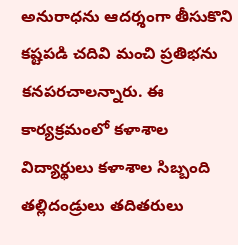అనురాధను ఆదర్శంగా తీసుకొని కష్టపడి చదివి మంచి ప్రతిభను కనపరచాలన్నారు. ఈ కార్యక్రమంలో కళాశాల విద్యార్థులు కళాశాల సిబ్బంది తల్లిదండ్రులు తదితరులు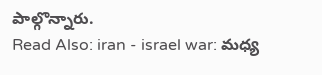పాల్గొన్నారు.
Read Also: iran - israel war: మధ్య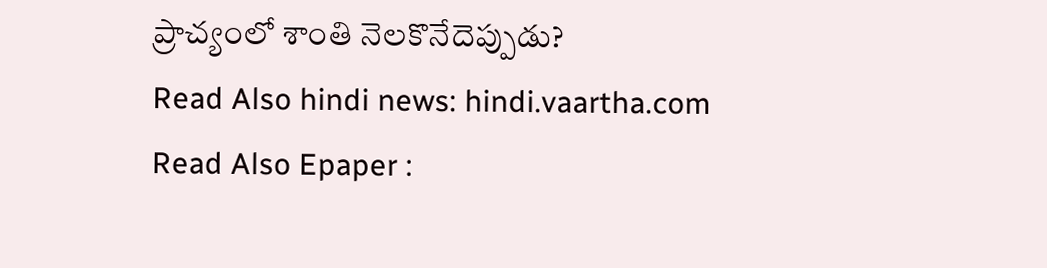ప్రాచ్యంలో శాంతి నెలకొనేదెప్పుడు?
Read Also hindi news: hindi.vaartha.com
Read Also Epaper :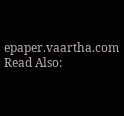epaper.vaartha.com
Read Also: